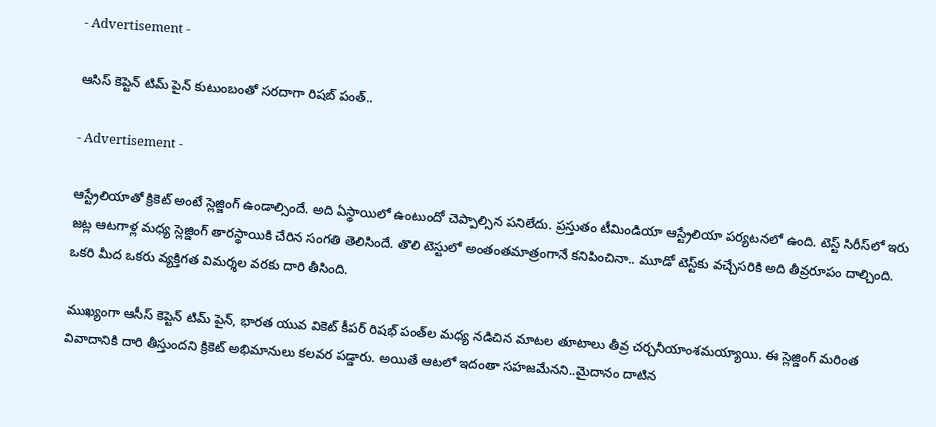- Advertisement -

ఆసిస్ కెప్టెన్ టిమ్ పైన్ కుటుంబంతో స‌ర‌దాగా రిష‌బ్ పంత్‌..

- Advertisement -

ఆస్ట్రేలియాతో క్రికెట్ అంటే స్లెజ్జింగ్ ఉండాల్సిందే. అది ఏస్థాయిలో ఉంటుందో చెప్పాల్సిన ప‌నిలేదు. ప్ర‌స్తుతం టీమిండియా ఆస్ట్రేలియా ప‌ర్య‌ట‌న‌లో ఉంది. టెస్ట్ సిరీస్‌లో ఇరు జ‌ట్ల ఆట‌గాళ్ల మ‌ధ్య స్లెజ్డింగ్ తార‌స్థాయికి చేరిన సంగ‌తి తెలిసిందే. తొలి టెస్టులో అంతంతమాత్రంగానే కనిపించినా.. మూడో టెస్ట్‌కు వచ్చేసరికి అది తీవ్రరూపం దాల్చింది. ఒక‌రి మీద ఒక‌రు వ్య‌క్తిగ‌త విమ‌ర్శ‌ల వ‌ర‌కు దారి తీసింది.

ముఖ్యంగా ఆసీస్‌ కెప్టెన్‌ టిమ్‌ పైన్‌, భారత యువ వికెట్‌ కీపర్‌ రిషభ్‌ పంత్‌ల మధ్య నడిచిన మాటల తూటాలు తీవ్ర చర్చనీయాంశమయ్యాయి. ఈ స్లెజ్డింగ్ మ‌రింత వివాదానికి దారి తీస్తుంద‌ని క్రికెట్ అభిమానులు క‌ల‌వ‌ర ప‌డ్డారు. అయితే ఆట‌లో ఇదంతా స‌హ‌జ‌మేన‌ని..మైదానం దాటిన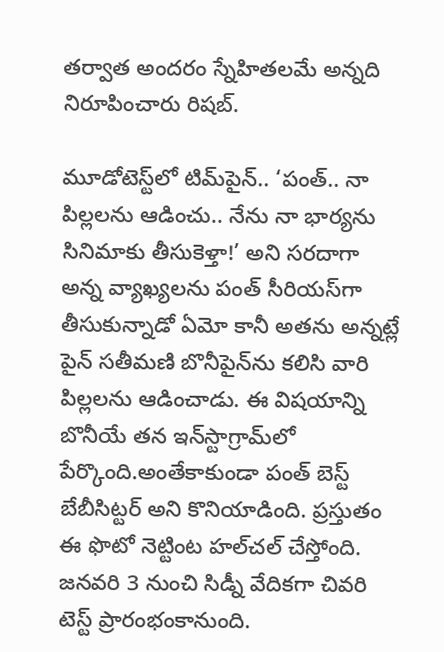త‌ర్వాత అంద‌రం స్నేహిత‌ల‌మే అన్న‌ది నిరూపించారు రిష‌బ్‌.

మూడోటెస్ట్‌లో టిమ్‌పైన్‌.. ‘పంత్‌.. నా పిల్లలను ఆడించు.. నేను నా భార్యను సినిమాకు తీసుకెళ్తా!’ అని సరదాగా అన్న వ్యాఖ్యలను పంత్‌ సీరియస్‌గా తీసుకున్నాడో ఏమో కానీ అతను అన్నట్లే పైన్‌ సతీమణి బొనీపైన్‌ను కలిసి వారి పిల్లలను ఆడించాడు. ఈ విషయాన్ని బొనీయే తన ఇన్‌స్టాగ్రామ్‌లో పేర్కొంది.అంతేకాకుండా పంత్‌ బెస్ట్‌ బేబీసిట్టర్‌ అని కొనియాడింది. ప్రస్తుతం ఈ ఫొటో నెట్టింట హల్‌చల్‌ చేస్తోంది. జనవరి 3 నుంచి సిడ్నీ వేదికగా చివరి టెస్ట్‌ ప్రారంభంకానుంది.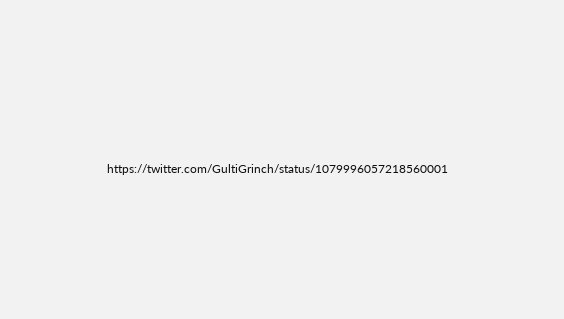https://twitter.com/GultiGrinch/status/1079996057218560001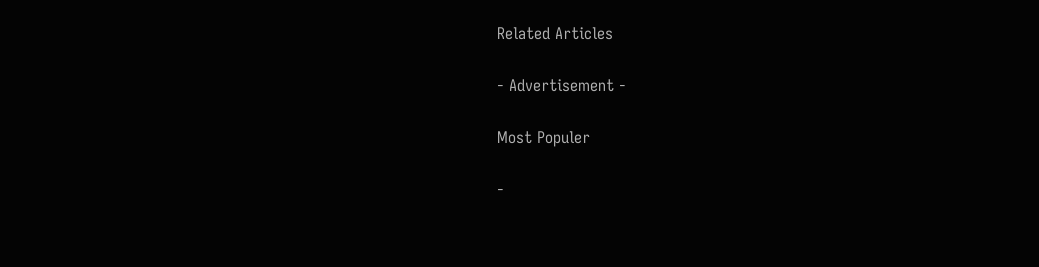Related Articles

- Advertisement -

Most Populer

-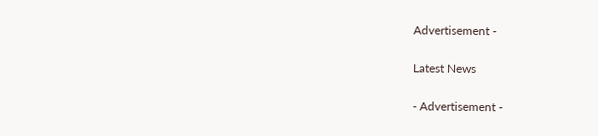Advertisement -

Latest News

- Advertisement -